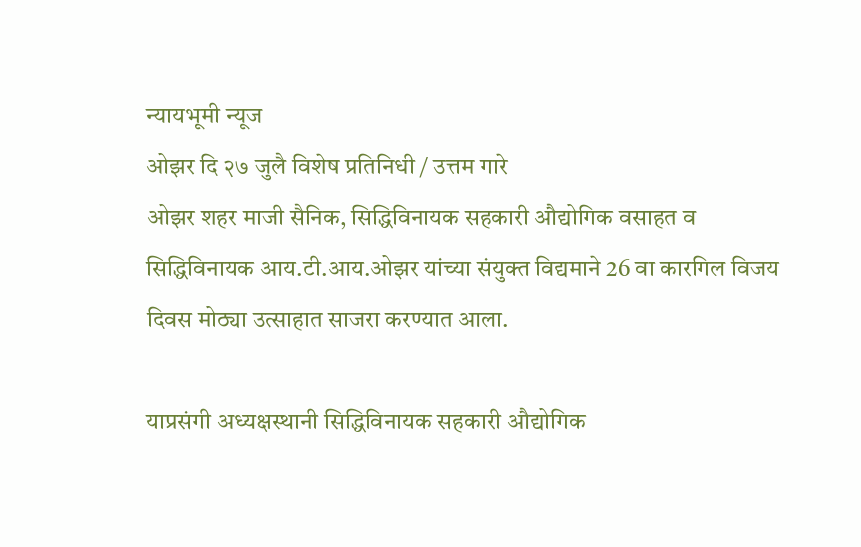न्यायभूमी न्यूज
ओझर दि २७ जुलै विशेष प्रतिनिधी / उत्तम गारे
ओझर शहर माजी सैनिक, सिद्धिविनायक सहकारी औद्योगिक वसाहत व सिद्धिविनायक आय.टी.आय.ओझर यांच्या संयुक्त विद्यमाने 26 वा कारगिल विजय दिवस मोठ्या उत्साहात साजरा करण्यात आला.

याप्रसंगी अध्यक्षस्थानी सिद्धिविनायक सहकारी औद्योगिक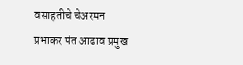वसाहतीचे चेअरमन प्रभाकर पंत आढाव प्रमुख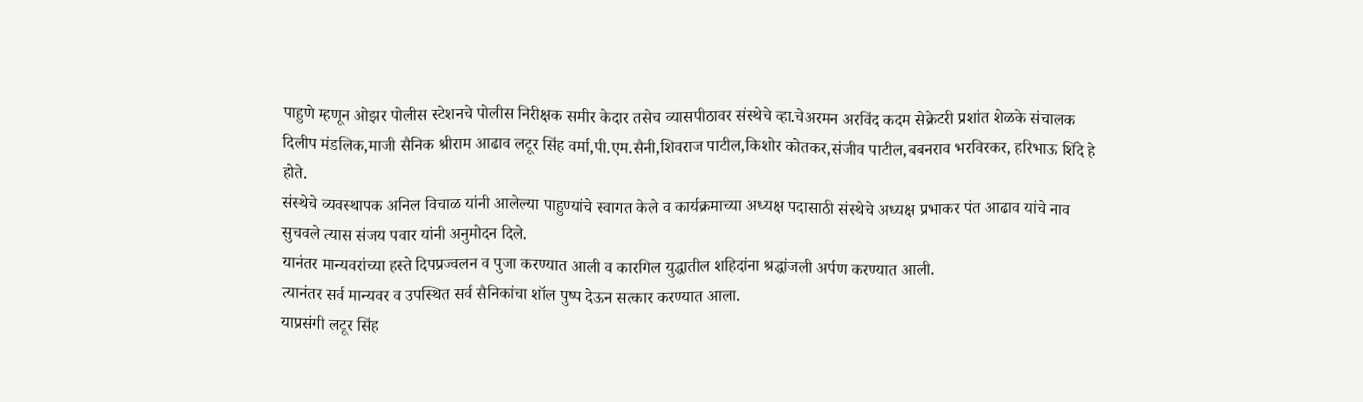पाहुणे म्हणून ओझर पोलीस स्टेशनचे पोलीस निरीक्षक समीर केदार तसेच व्यासपीठावर संस्थेचे व्हा.चेअरमन अरविंद कदम सेक्रेटरी प्रशांत शेळके संचालक दिलीप मंडलिक,माजी सैनिक श्रीराम आढाव लटूर सिंह वर्मा,पी.एम.सैनी,शिवराज पाटील,किशोर कोतकर,संजीव पाटील,बबनराव भरविरकर, हरिभाऊ शिंदे हे होते.
संस्थेचे व्यवस्थापक अनिल विचाळ यांनी आलेल्या पाहुण्यांचे स्वागत केले व कार्यक्रमाच्या अध्यक्ष पदासाठी संस्थेचे अध्यक्ष प्रभाकर पंत आढाव यांचे नाव सुचवले त्यास संजय पवार यांनी अनुमोदन दिले.
यानंतर मान्यवरांच्या हस्ते दिपप्रज्वलन व पुजा करण्यात आली व कारगिल युद्धातील शहिदांना श्रद्धांजली अर्पण करण्यात आली.
त्यानंतर सर्व मान्यवर व उपस्थित सर्व सैनिकांचा शॉल पुष्प देऊन सत्कार करण्यात आला.
याप्रसंगी लटूर सिंह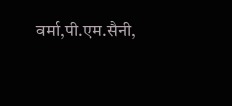वर्मा,पी.एम.सैनी,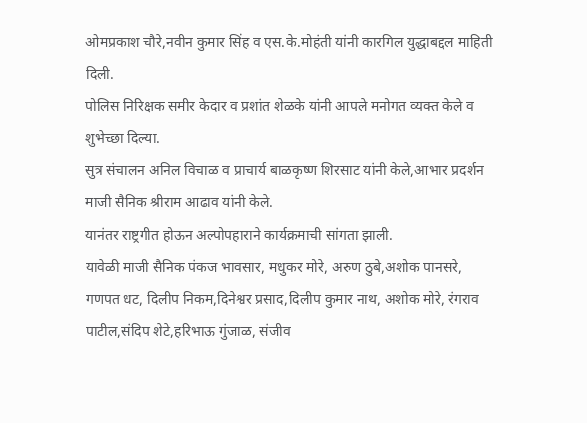ओमप्रकाश चौरे,नवीन कुमार सिंह व एस.के.मोहंती यांनी कारगिल युद्धाबद्दल माहिती दिली.
पोलिस निरिक्षक समीर केदार व प्रशांत शेळके यांनी आपले मनोगत व्यक्त केले व शुभेच्छा दिल्या.
सुत्र संचालन अनिल विचाळ व प्राचार्य बाळकृष्ण शिरसाट यांनी केले,आभार प्रदर्शन माजी सैनिक श्रीराम आढाव यांनी केले.
यानंतर राष्ट्रगीत होऊन अल्पोपहाराने कार्यक्रमाची सांगता झाली.
यावेळी माजी सैनिक पंकज भावसार, मधुकर मोरे, अरुण ठुबे,अशोक पानसरे, गणपत धट, दिलीप निकम,दिनेश्वर प्रसाद,दिलीप कुमार नाथ, अशोक मोरे, रंगराव पाटील,संदिप शेटे,हरिभाऊ गुंजाळ, संजीव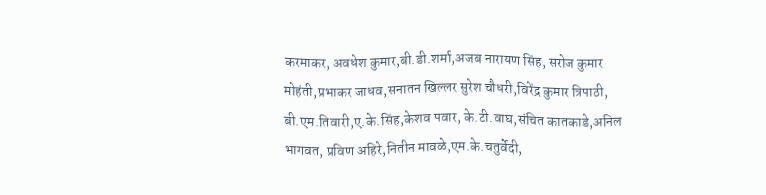करमाकर, अवधेश कुमार,बी.डी.शर्मा,अजब नारायण सिंह, सरोज कुमार मोहंती,प्रभाकर जाधव,सनातन खिल्लर सुरेश चौधरी,विरेंद्र कुमार त्रिपाठी, बी.एम.तिवारी,ए.के.सिंह,केशव पवार, के.टी.वाघ,संचित कातकाडे,अनिल भागवत, प्रविण अहिरे,नितीन मावळे,एम.के.चतुर्वेदी,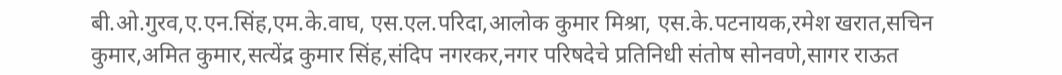बी.ओ.गुरव,ए.एन.सिंह,एम.के.वाघ, एस.एल.परिदा,आलोक कुमार मिश्रा, एस.के.पटनायक,रमेश खरात,सचिन कुमार,अमित कुमार,सत्येंद्र कुमार सिंह,संदिप नगरकर,नगर परिषदेचे प्रतिनिधी संतोष सोनवणे,सागर राऊत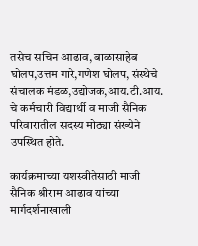तसेच सचिन आढाव, बाळासाहेब घोलप,उत्तम गारे,गणेश घोलप, संस्थेचे संचालक मंडळ,उद्योजक,आय.टी.आय. चे कर्मचारी विद्यार्थी व माजी सैनिक परिवारातील सदस्य मोठ्या संख्येने उपस्थित होते.

कार्यक्रमाच्या यशस्वीतेसाठी माजी सैनिक श्रीराम आढाव यांच्या मार्गदर्शनाखाली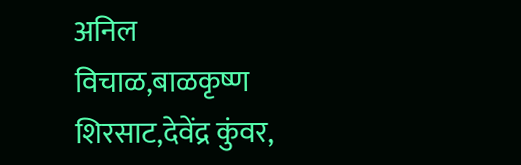अनिल विचाळ,बाळकृष्ण शिरसाट,देवेंद्र कुंवर,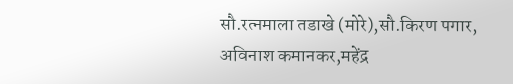सौ.रत्नमाला तडाखे (मोरे),सौ.किरण पगार, अविनाश कमानकर,महेंद्र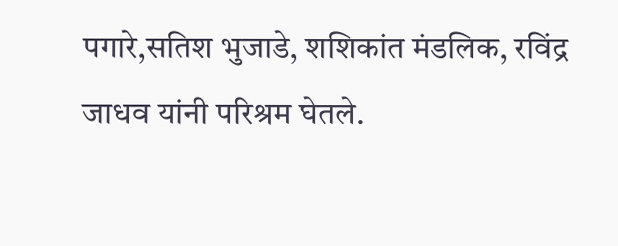पगारे,सतिश भुजाडे, शशिकांत मंडलिक, रविंद्र जाधव यांनी परिश्रम घेतले.